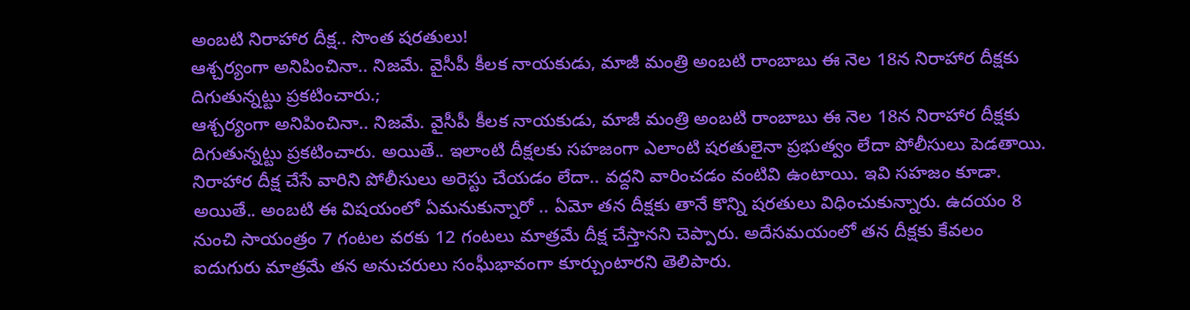అంబటి నిరాహార దీక్ష.. సొంత షరతులు!
ఆశ్చర్యంగా అనిపించినా.. నిజమే. వైసీపీ కీలక నాయకుడు, మాజీ మంత్రి అంబటి రాంబాబు ఈ నెల 18న నిరాహార దీక్షకు దిగుతున్నట్టు ప్రకటించారు.;
ఆశ్చర్యంగా అనిపించినా.. నిజమే. వైసీపీ కీలక నాయకుడు, మాజీ మంత్రి అంబటి రాంబాబు ఈ నెల 18న నిరాహార దీక్షకు దిగుతున్నట్టు ప్రకటించారు. అయితే.. ఇలాంటి దీక్షలకు సహజంగా ఎలాంటి షరతులైనా ప్రభుత్వం లేదా పోలీసులు పెడతాయి. నిరాహార దీక్ష చేసే వారిని పోలీసులు అరెస్టు చేయడం లేదా.. వద్దని వారించడం వంటివి ఉంటాయి. ఇవి సహజం కూడా.
అయితే.. అంబటి ఈ విషయంలో ఏమనుకున్నారో .. ఏమో తన దీక్షకు తానే కొన్ని షరతులు విధించుకున్నారు. ఉదయం 8 నుంచి సాయంత్రం 7 గంటల వరకు 12 గంటలు మాత్రమే దీక్ష చేస్తానని చెప్పారు. అదేసమయంలో తన దీక్షకు కేవలం ఐదుగురు మాత్రమే తన అనుచరులు సంఘీభావంగా కూర్చుంటారని తెలిపారు.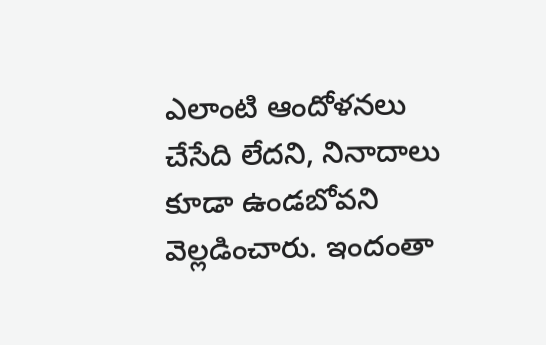ఎలాంటి ఆందోళనలు చేసేది లేదని, నినాదాలు కూడా ఉండబోవని వెల్లడించారు. ఇందంతా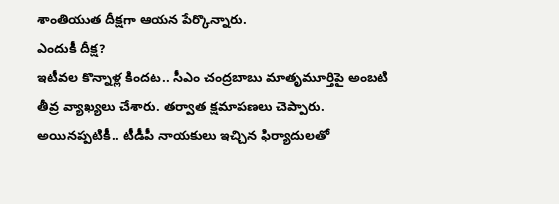శాంతియుత దీక్షగా ఆయన పేర్కొన్నారు.
ఎందుకీ దీక్ష?
ఇటీవల కొన్నాళ్ల కిందట.. సీఎం చంద్రబాబు మాతృమూర్తిపై అంబటి తీవ్ర వ్యాఖ్యలు చేశారు. తర్వాత క్షమాపణలు చెప్పారు. అయినప్పటికీ.. టీడీపీ నాయకులు ఇచ్చిన ఫిర్యాదులతో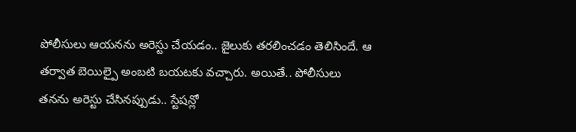పోలీసులు ఆయనను అరెస్టు చేయడం.. జైలుకు తరలించడం తెలిసిందే. ఆ తర్వాత బెయిల్పై అంబటి బయటకు వచ్చారు. అయితే.. పోలీసులు తనను అరెస్టు చేసినప్పుడు.. స్టేషన్లో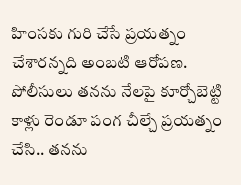హింసకు గురి చేసే ప్రయత్నం చేశారన్నది అంబటి ఆరోపణ.
పోలీసులు తనను నేలపై కూర్చోబెట్టి కాళ్లు రెండూ పంగ చీల్చే ప్రయత్నం చేసి.. తనను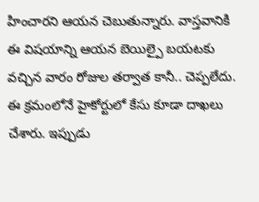హించారని ఆయన చెబుతున్నారు. వాస్తవానికి ఈ విషయాన్ని ఆయన బెయిల్పై బయటకు వచ్చిన వారం రోజుల తర్వాత కానీ.. చెప్పలేదు. ఈ క్రమంలోనే హైకోర్టులో కేసు కూడా దాఖలు చేశారు. ఇప్పుడు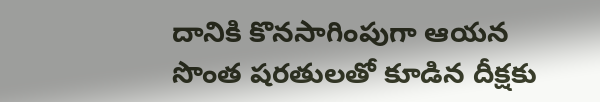దానికి కొనసాగింపుగా ఆయన సొంత షరతులతో కూడిన దీక్షకు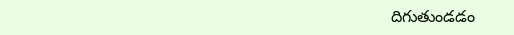దిగుతుండడం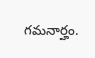గమనార్హం.